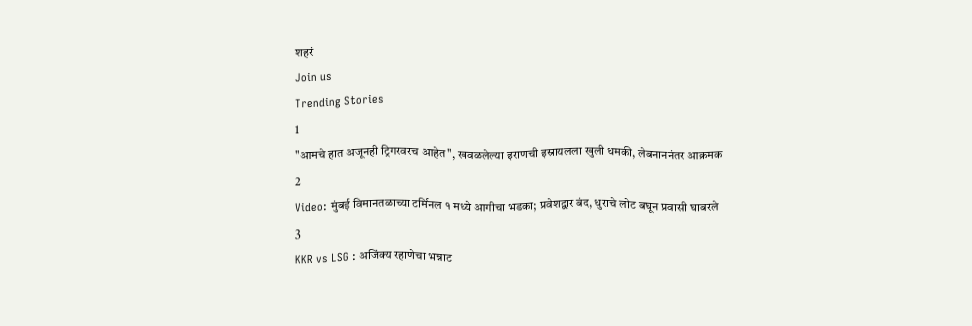शहरं
Join us
Trending Stories
1
"आमचे हात अजूनही ट्रिगरवरच आहेत", खवळलेल्या इराणची इस्रायलला खुली धमकी, लेबनाननंतर आक्रमक
2
Video: मुंबई विमानतळाच्या टर्मिनल १ मध्ये आगीचा भडका; प्रवेशद्वार बंद, धुराचे लोट बघून प्रवासी घाबरले
3
KKR vs LSG : अजिंक्य रहाणेचा भन्नाट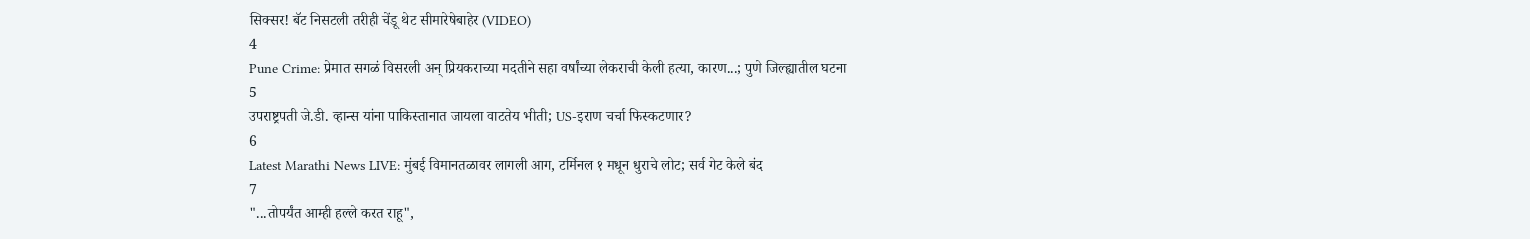सिक्सर! बॅट निसटली तरीही चेंडू थेट सीमारेषेबाहेर (VIDEO)
4
Pune Crime: प्रेमात सगळं विसरली अन् प्रियकराच्या मदतीने सहा वर्षांच्या लेकराची केली हत्या, कारण...; पुणे जिल्ह्यातील घटना
5
उपराष्ट्रपती जे.डी. व्हान्स यांना पाकिस्तानात जायला वाटतेय भीती; US-इराण चर्चा फिस्कटणार?
6
Latest Marathi News LIVE: मुंबई विमानतळावर लागली आग, टर्मिनल १ मधून धुराचे लोट; सर्व गेट केले बंद
7
"...तोपर्यंत आम्ही हल्ले करत राहू",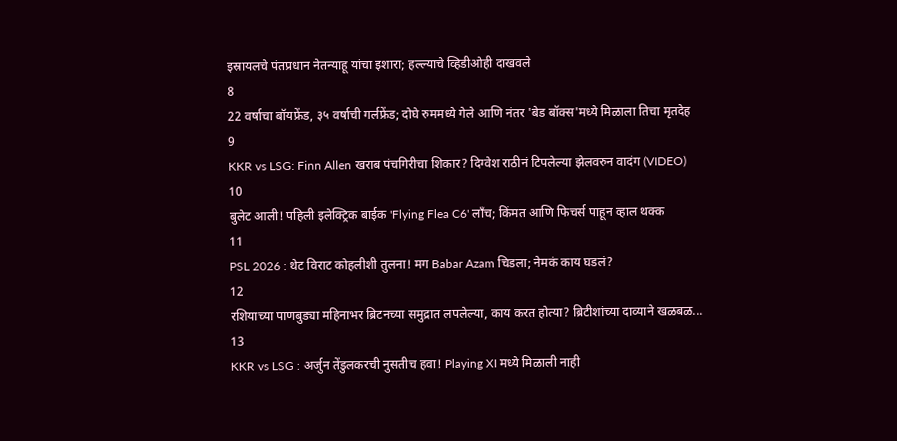इस्रायलचे पंतप्रधान नेतन्याहू यांचा इशारा; हल्ल्याचे व्हिडीओही दाखवले
8
22 वर्षाचा बॉयफ्रेंड, ३५ वर्षाची गर्लफ्रेंड; दोघे रुममध्ये गेले आणि नंतर 'बेड बॉक्स'मध्ये मिळाला तिचा मृतदेह
9
KKR vs LSG: Finn Allen खराब पंचगिरीचा शिकार? दिग्वेश राठीनं टिपलेल्या झेलवरुन वादंग (VIDEO)
10
बुलेट आली! पहिली इलेक्ट्रिक बाईक 'Flying Flea C6' लाँच; किंमत आणि फिचर्स पाहून व्हाल थक्क
11
PSL 2026 : थेट विराट कोहलीशी तुलना! मग Babar Azam चिडला; नेमकं काय घडलं?
12
रशियाच्या पाणबुड्या महिनाभर ब्रिटनच्या समुद्रात लपलेल्या, काय करत होत्या? ब्रिटीशांच्या दाव्याने खळबळ...
13
KKR vs LSG : अर्जुन तेंडुलकरची नुसतीच हवा! Playing XI मध्ये मिळाली नाही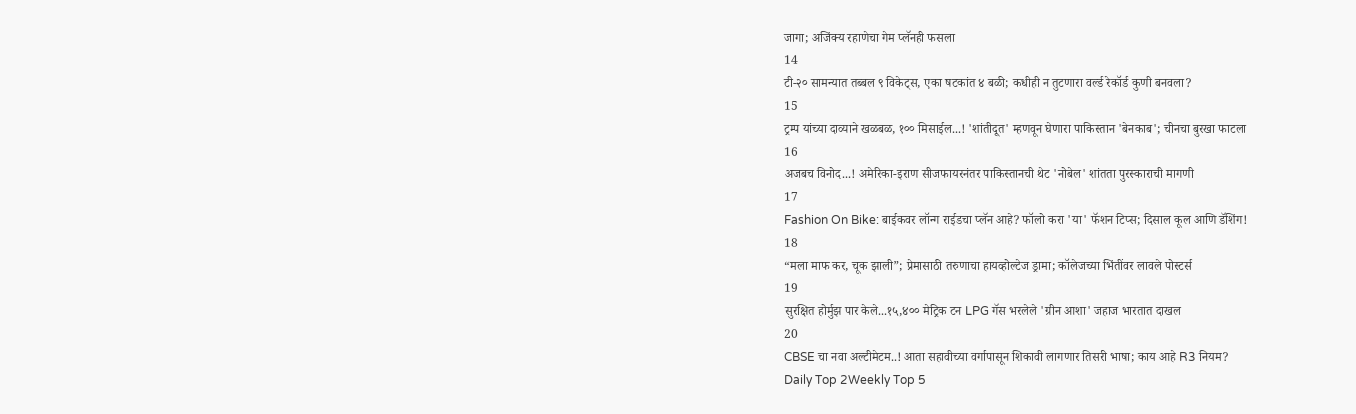जागा; अजिंक्य रहाणेचा गेम प्लॅनही फसला
14
टी-२० सामन्यात तब्बल ९ विकेट्स, एका षटकांत ४ बळी; कधीही न तुटणारा वर्ल्ड रेकॉर्ड कुणी बनवला?
15
ट्रम्प यांच्या दाव्याने खळबळ, १०० मिसाईल...! 'शांतीदूत' म्हणवून घेणारा पाकिस्तान 'बेनकाब'; चीनचा बुरखा फाटला
16
अजबच विनोद...! अमेरिका-इराण सीजफायरनंतर पाकिस्तानची थेट 'नोबेल' शांतता पुरस्काराची मागणी
17
Fashion On Bike: बाईकवर लॉन्ग राईडचा प्लॅन आहे? फॉलो करा 'या' फॅशन टिप्स; दिसाल कूल आणि डॅशिंग!
18
“मला माफ कर, चूक झाली”; प्रेमासाठी तरुणाचा हायव्होल्टेज ड्रामा; कॉलेजच्या भिंतींवर लावले पोस्टर्स
19
सुरक्षित होर्मुझ पार केले...१५,४०० मेट्रिक टन LPG गॅस भरलेले 'ग्रीन आशा' जहाज भारतात दाखल
20
CBSE चा नवा अल्टीमेटम..! आता सहावीच्या वर्गापासून शिकावी लागणार तिसरी भाषा; काय आहे R3 नियम?
Daily Top 2Weekly Top 5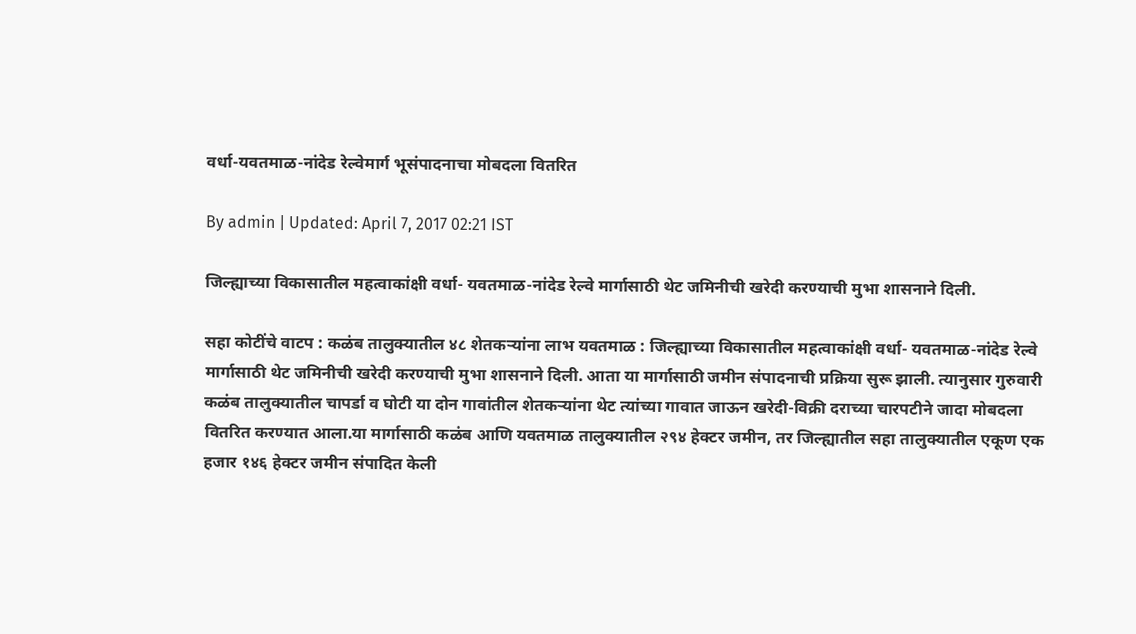वर्धा-यवतमाळ-नांदेड रेल्वेमार्ग भूसंपादनाचा मोबदला वितरित

By admin | Updated: April 7, 2017 02:21 IST

जिल्ह्याच्या विकासातील महत्वाकांक्षी वर्धा- यवतमाळ-नांदेड रेल्वे मार्गासाठी थेट जमिनीची खरेदी करण्याची मुभा शासनाने दिली.

सहा कोटींचे वाटप : कळंब तालुक्यातील ४८ शेतकऱ्यांना लाभ यवतमाळ : जिल्ह्याच्या विकासातील महत्वाकांक्षी वर्धा- यवतमाळ-नांदेड रेल्वे मार्गासाठी थेट जमिनीची खरेदी करण्याची मुभा शासनाने दिली. आता या मार्गासाठी जमीन संपादनाची प्रक्रिया सुरू झाली. त्यानुसार गुरुवारी कळंब तालुक्यातील चापर्डा व घोटी या दोन गावांतील शेतकऱ्यांना थेट त्यांच्या गावात जाऊन खरेदी-विक्री दराच्या चारपटीने जादा मोबदला वितरित करण्यात आला.या मार्गासाठी कळंब आणि यवतमाळ तालुक्यातील २९४ हेक्टर जमीन, तर जिल्ह्यातील सहा तालुक्यातील एकूण एक हजार १४६ हेक्टर जमीन संपादित केली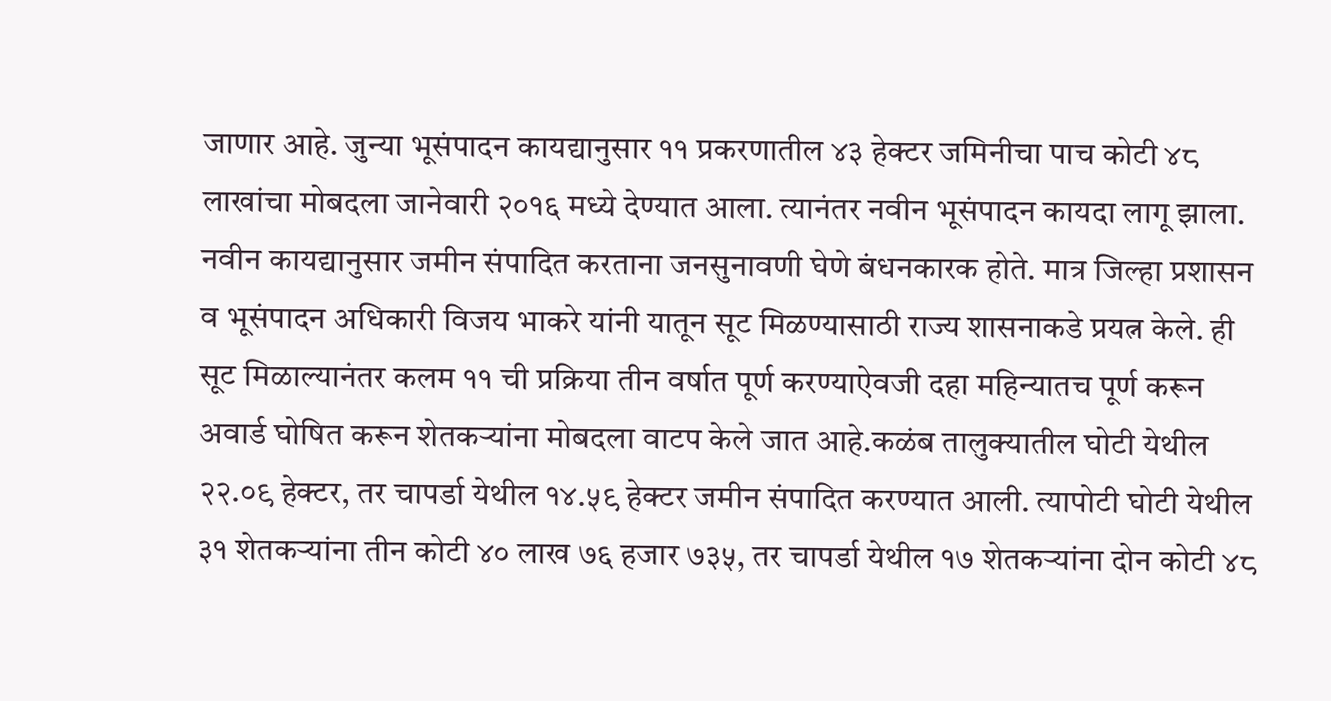जाणार आहे. जुन्या भूसंपादन कायद्यानुसार ११ प्रकरणातील ४३ हेक्टर जमिनीचा पाच कोटी ४८ लाखांचा मोबदला जानेवारी २०१६ मध्ये देण्यात आला. त्यानंतर नवीन भूसंपादन कायदा लागू झाला. नवीन कायद्यानुसार जमीन संपादित करताना जनसुनावणी घेणे बंधनकारक होते. मात्र जिल्हा प्रशासन व भूसंपादन अधिकारी विजय भाकरे यांनी यातून सूट मिळण्यासाठी राज्य शासनाकडे प्रयत्न केले. ही सूट मिळाल्यानंतर कलम ११ ची प्रक्रिया तीन वर्षात पूर्ण करण्याऐवजी दहा महिन्यातच पूर्ण करून अवार्ड घोषित करून शेतकऱ्यांना मोबदला वाटप केले जात आहे.कळंब तालुक्यातील घोटी येथील २२.०९ हेक्टर, तर चापर्डा येथील १४.५९ हेक्टर जमीन संपादित करण्यात आली. त्यापोटी घोटी येथील ३१ शेतकऱ्यांना तीन कोटी ४० लाख ७६ हजार ७३५, तर चापर्डा येथील १७ शेतकऱ्यांना दोन कोटी ४८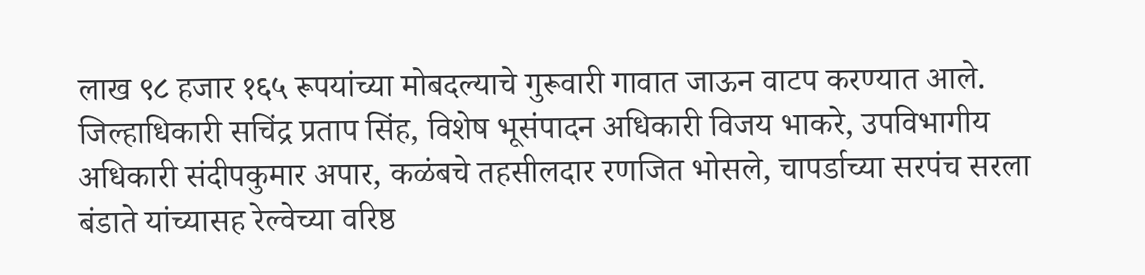लाख ९८ हजार १६५ रूपयांच्या मोबदल्याचे गुरूवारी गावात जाऊन वाटप करण्यात आले. जिल्हाधिकारी सचिंद्र प्रताप सिंह, विशेष भूसंपादन अधिकारी विजय भाकरे, उपविभागीय अधिकारी संदीपकुमार अपार, कळंबचे तहसीलदार रणजित भोसले, चापर्डाच्या सरपंच सरला बंडाते यांच्यासह रेल्वेच्या वरिष्ठ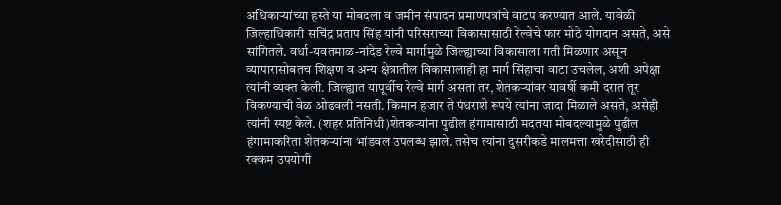अधिकाऱ्यांच्या हस्ते या मोबदला व जमीन संपादन प्रमाणपत्रांचे वाटप करण्यात आले. यावेळी जिल्हाधिकारी सचिंद्र प्रताप सिंह यांनी परिसराच्या विकासासाठी रेल्वेचे फार मोठे योगदान असते, असे सांगितले. वर्धा-यवतमाळ-नांदेड रेल्वे मार्गामुळे जिल्ह्याच्या विकासाला गती मिळणार असून व्यापारासोबतच शिक्षण व अन्य क्षेत्रातील विकासालाही हा मार्ग सिंहाचा वाटा उचलेल, अशी अपेक्षा त्यांनी व्यक्त केली. जिल्ह्यात यापूर्वीच रेल्वे मार्ग असता तर, शेतकऱ्यांवर यावर्षी कमी दरात तूर विकण्याची वेळ ओढवली नसती. किमान हजार ते पंधराशे रूपये त्यांना जादा मिळाले असते, असेही त्यांनी स्पष्ट केले. (शहर प्रतिनिधी)शेतकऱ्यांना पुढील हंगामासाठी मदतया मोबदल्यामुळे पुढील हंगामाकरिता शेतकऱ्यांना भांडवल उपलब्ध झाले. तसेच त्यांना दुसरीकडे मालमत्ता खरेदीसाठी ही रक्कम उपयोगी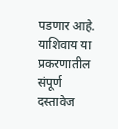पडणार आहे. याशिवाय या प्रकरणातील संपूर्ण दस्तावेज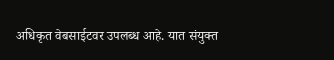अधिकृत वेबसाईटवर उपलब्ध आहे. यात संयुक्त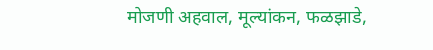मोजणी अहवाल, मूल्यांकन, फळझाडे,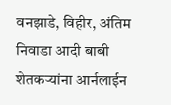वनझाडे, विहीर, अंतिम निवाडा आदी बाबी शेतकऱ्यांना आर्नलाईन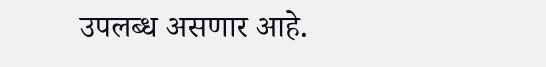उपलब्ध असणार आहे.